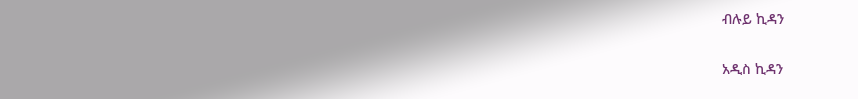ብሉይ ኪዳን

አዲስ ኪዳን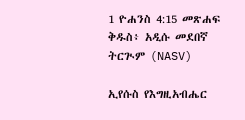1 ዮሐንስ 4:15 መጽሐፍ ቅዱስ፥ አዲሱ መደበኛ ትርጒም (NASV)

ኢየሱስ የእግዚአብሔር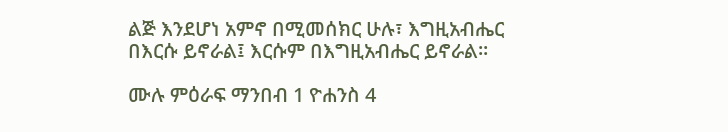ልጅ እንደሆነ አምኖ በሚመሰክር ሁሉ፣ እግዚአብሔር በእርሱ ይኖራል፤ እርሱም በእግዚአብሔር ይኖራል።

ሙሉ ምዕራፍ ማንበብ 1 ዮሐንስ 4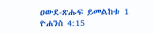ዐውደ-ጽሑፍ ይመልከቱ 1 ዮሐንስ 4:15